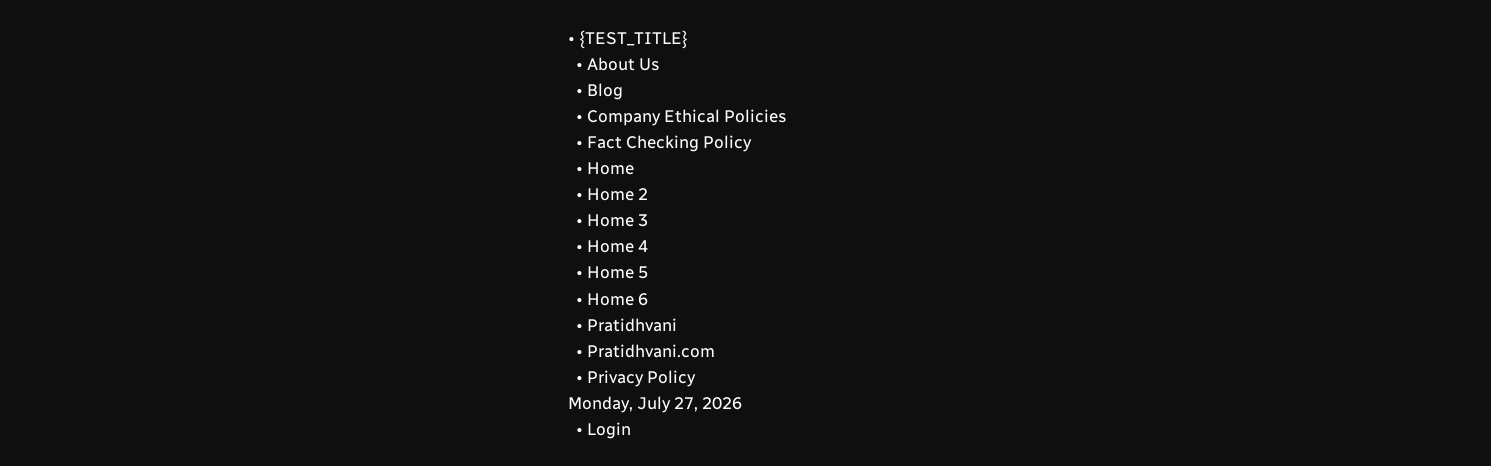• {TEST_TITLE}
  • About Us
  • Blog
  • Company Ethical Policies
  • Fact Checking Policy
  • Home
  • Home 2
  • Home 3
  • Home 4
  • Home 5
  • Home 6
  • Pratidhvani
  • Pratidhvani.com
  • Privacy Policy
Monday, July 27, 2026
  • Login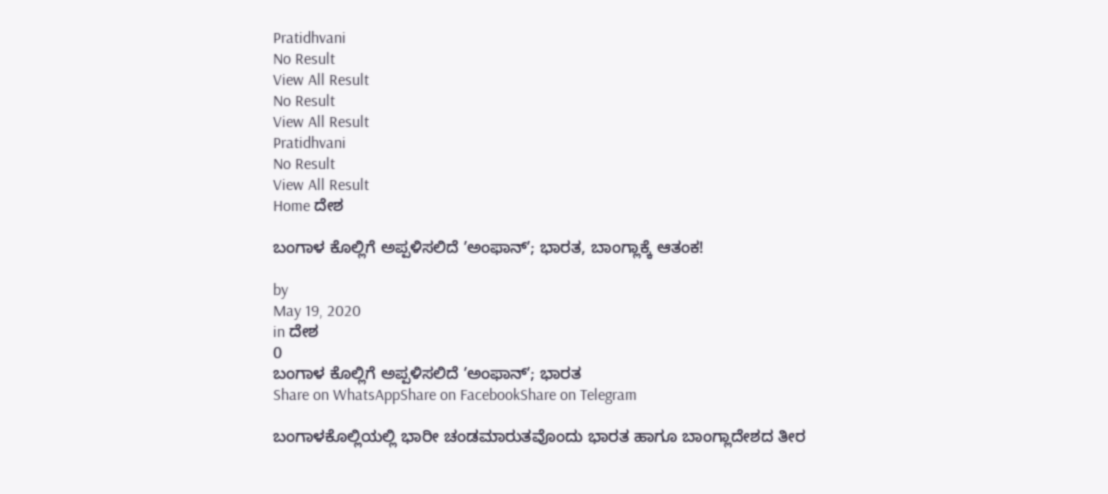Pratidhvani
No Result
View All Result
No Result
View All Result
Pratidhvani
No Result
View All Result
Home ದೇಶ

ಬಂಗಾಳ ಕೊಲ್ಲಿಗೆ ಅಪ್ಪಳಿಸಲಿದೆ ʼಅಂಫಾನ್‌ʼ; ಭಾರತ, ಬಾಂಗ್ಲಾಕ್ಕೆ ಆತಂಕ!

by
May 19, 2020
in ದೇಶ
0
ಬಂಗಾಳ ಕೊಲ್ಲಿಗೆ ಅಪ್ಪಳಿಸಲಿದೆ ʼಅಂಫಾನ್‌ʼ; ಭಾರತ
Share on WhatsAppShare on FacebookShare on Telegram

ಬಂಗಾಳಕೊಲ್ಲಿಯಲ್ಲಿ ಭಾರೀ ಚಂಡಮಾರುತವೊಂದು ಭಾರತ ಹಾಗೂ ಬಾಂಗ್ಲಾದೇಶದ ತೀರ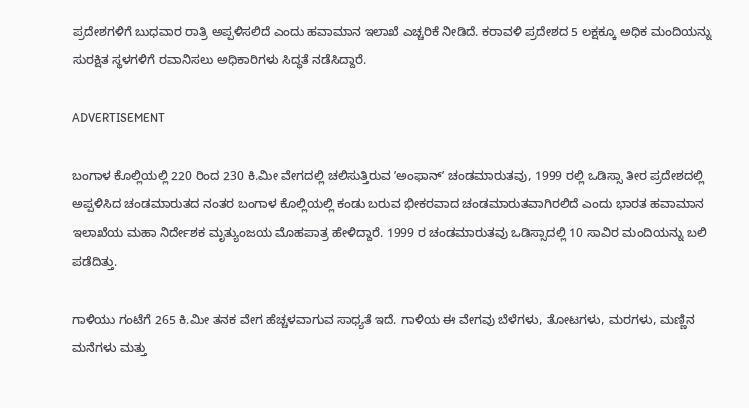ಪ್ರದೇಶಗಳಿಗೆ ಬುಧವಾರ ರಾತ್ರಿ ಅಪ್ಪಳಿಸಲಿದೆ ಎಂದು ಹವಾಮಾನ ಇಲಾಖೆ ಎಚ್ಚರಿಕೆ ನೀಡಿದೆ. ಕರಾವಳಿ ಪ್ರದೇಶದ 5 ಲಕ್ಷಕ್ಕೂ ಅಧಿಕ ಮಂದಿಯನ್ನು ಸುರಕ್ಷಿತ ಸ್ಥಳಗಳಿಗೆ ರವಾನಿಸಲು ಅಧಿಕಾರಿಗಳು ಸಿದ್ಧತೆ ನಡೆಸಿದ್ದಾರೆ.

ADVERTISEMENT

ಬಂಗಾಳ ಕೊಲ್ಲಿಯಲ್ಲಿ 220 ರಿಂದ 230 ಕಿ.ಮೀ ವೇಗದಲ್ಲಿ ಚಲಿಸುತ್ತಿರುವ ʼಅಂಫಾನ್‌ʼ ಚಂಡಮಾರುತವು, 1999 ರಲ್ಲಿ ಒಡಿಸ್ಸಾ ತೀರ ಪ್ರದೇಶದಲ್ಲಿ ಅಪ್ಪಳಿಸಿದ ಚಂಡಮಾರುತದ ನಂತರ ಬಂಗಾಳ ಕೊಲ್ಲಿಯಲ್ಲಿ ಕಂಡು ಬರುವ ಭೀಕರವಾದ ಚಂಡಮಾರುತವಾಗಿರಲಿದೆ ಎಂದು ಭಾರತ ಹವಾಮಾನ ಇಲಾಖೆಯ ಮಹಾ ನಿರ್ದೇಶಕ ಮೃತ್ಯುಂಜಯ ಮೊಹಪಾತ್ರ ಹೇಳಿದ್ದಾರೆ. 1999 ರ ಚಂಡಮಾರುತವು ಒಡಿಸ್ಸಾದಲ್ಲಿ 10 ಸಾವಿರ ಮಂದಿಯನ್ನು ಬಲಿ ಪಡೆದಿತ್ತು.

ಗಾಳಿಯು ಗಂಟೆಗೆ 265 ಕಿ.ಮೀ ತನಕ ವೇಗ ಹೆಚ್ಚಳವಾಗುವ ಸಾಧ್ಯತೆ ಇದೆ. ಗಾಳಿಯ ಈ ವೇಗವು ಬೆಳೆಗಳು, ತೋಟಗಳು, ಮರಗಳು, ಮಣ್ಣಿನ ಮನೆಗಳು ಮತ್ತು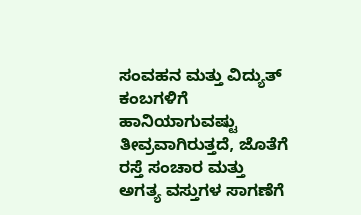ಸಂವಹನ ಮತ್ತು ವಿದ್ಯುತ್ ಕಂಬಗಳಿಗೆ ಹಾನಿಯಾಗುವಷ್ಟು ತೀವ್ರವಾಗಿರುತ್ತದೆ, ಜೊತೆಗೆ ರಸ್ತೆ ಸಂಚಾರ ಮತ್ತು ಅಗತ್ಯ ವಸ್ತುಗಳ ಸಾಗಣೆಗೆ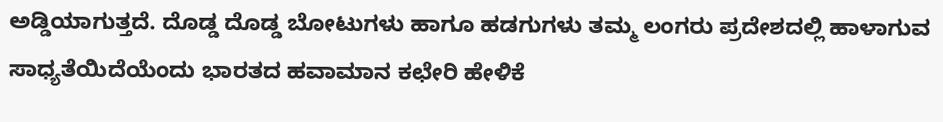ಅಡ್ಡಿಯಾಗುತ್ತದೆ. ದೊಡ್ಡ ದೊಡ್ಡ ಬೋಟುಗಳು ಹಾಗೂ ಹಡಗುಗಳು ತಮ್ಮ ಲಂಗರು ಪ್ರದೇಶದಲ್ಲಿ ಹಾಳಾಗುವ ಸಾಧ್ಯತೆಯಿದೆಯೆಂದು ಭಾರತದ ಹವಾಮಾನ ಕಛೇರಿ ಹೇಳಿಕೆ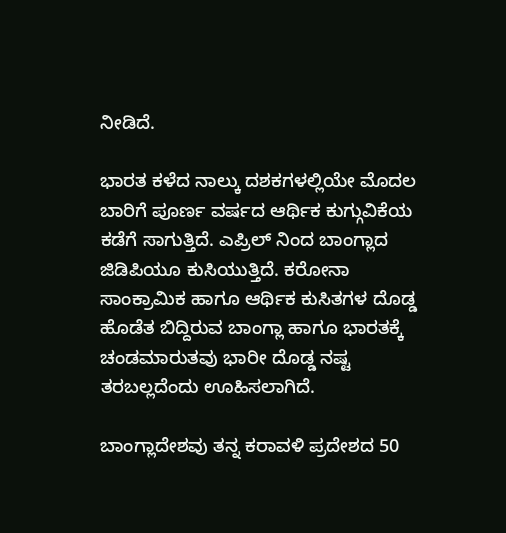ನೀಡಿದೆ.

ಭಾರತ ಕಳೆದ ನಾಲ್ಕು ದಶಕಗಳಲ್ಲಿಯೇ ಮೊದಲ ಬಾರಿಗೆ ಪೂರ್ಣ ವರ್ಷದ ಆರ್ಥಿಕ ಕುಗ್ಗುವಿಕೆಯ ಕಡೆಗೆ ಸಾಗುತ್ತಿದೆ. ಎಪ್ರಿಲ್ ನಿಂದ ಬಾಂಗ್ಲಾದ ಜಿಡಿಪಿಯೂ ಕುಸಿಯುತ್ತಿದೆ. ಕರೋನಾ ಸಾಂಕ್ರಾಮಿಕ ಹಾಗೂ ಆರ್ಥಿಕ ಕುಸಿತಗಳ ದೊಡ್ಡ ಹೊಡೆತ ಬಿದ್ದಿರುವ ಬಾಂಗ್ಲಾ ಹಾಗೂ ಭಾರತಕ್ಕೆ ಚಂಡಮಾರುತವು ಭಾರೀ ದೊಡ್ಡ ನಷ್ಟ ತರಬಲ್ಲದೆಂದು ಊಹಿಸಲಾಗಿದೆ.

ಬಾಂಗ್ಲಾದೇಶವು ತನ್ನ ಕರಾವಳಿ ಪ್ರದೇಶದ 50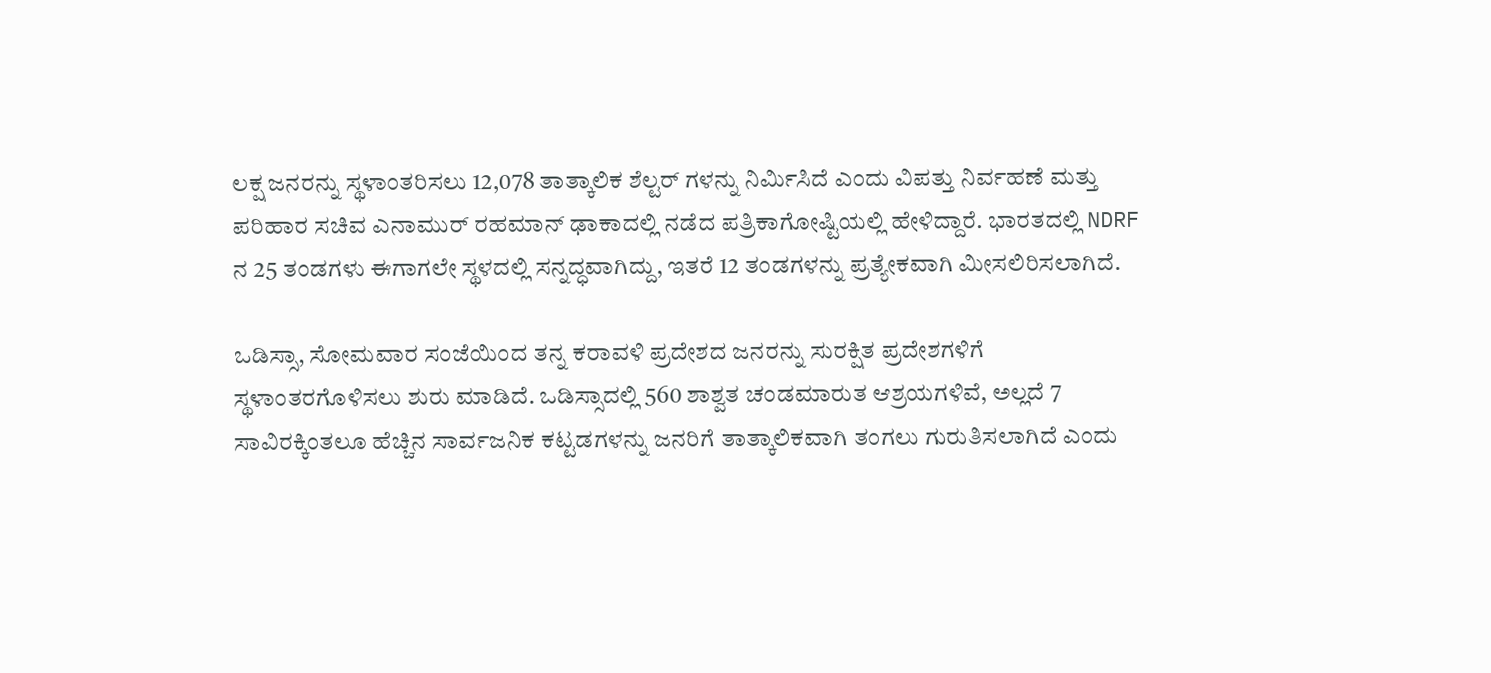ಲಕ್ಷ ಜನರನ್ನು ಸ್ಥಳಾಂತರಿಸಲು 12,078 ತಾತ್ಕಾಲಿಕ ಶೆಲ್ಟರ್‌ ಗಳನ್ನು ನಿರ್ಮಿಸಿದೆ ಎಂದು ವಿಪತ್ತು ನಿರ್ವಹಣೆ ಮತ್ತು ಪರಿಹಾರ ಸಚಿವ ಎನಾಮುರ್ ರಹಮಾನ್ ಢಾಕಾದಲ್ಲಿ ನಡೆದ ಪತ್ರಿಕಾಗೋಷ್ಟಿಯಲ್ಲಿ ಹೇಳಿದ್ದಾರೆ. ಭಾರತದಲ್ಲಿ NDRF ನ 25 ತಂಡಗಳು ಈಗಾಗಲೇ ಸ್ಥಳದಲ್ಲಿ ಸನ್ನದ್ಧವಾಗಿದ್ದು, ಇತರೆ 12 ತಂಡಗಳನ್ನು ಪ್ರತ್ಯೇಕವಾಗಿ ಮೀಸಲಿರಿಸಲಾಗಿದೆ.

ಒಡಿಸ್ಸಾ, ಸೋಮವಾರ ಸಂಜೆಯಿಂದ ತನ್ನ ಕರಾವಳಿ ಪ್ರದೇಶದ ಜನರನ್ನು ಸುರಕ್ಷಿತ ಪ್ರದೇಶಗಳಿಗೆ ಸ್ಥಳಾಂತರಗೊಳಿಸಲು ಶುರು ಮಾಡಿದೆ. ಒಡಿಸ್ಸಾದಲ್ಲಿ 560 ಶಾಶ್ವತ ಚಂಡಮಾರುತ ಆಶ್ರಯಗಳಿವೆ, ಅಲ್ಲದೆ 7 ಸಾವಿರಕ್ಕಿಂತಲೂ ಹೆಚ್ಚಿನ ಸಾರ್ವಜನಿಕ ಕಟ್ಟಡಗಳನ್ನು ಜನರಿಗೆ ತಾತ್ಕಾಲಿಕವಾಗಿ ತಂಗಲು ಗುರುತಿಸಲಾಗಿದೆ ಎಂದು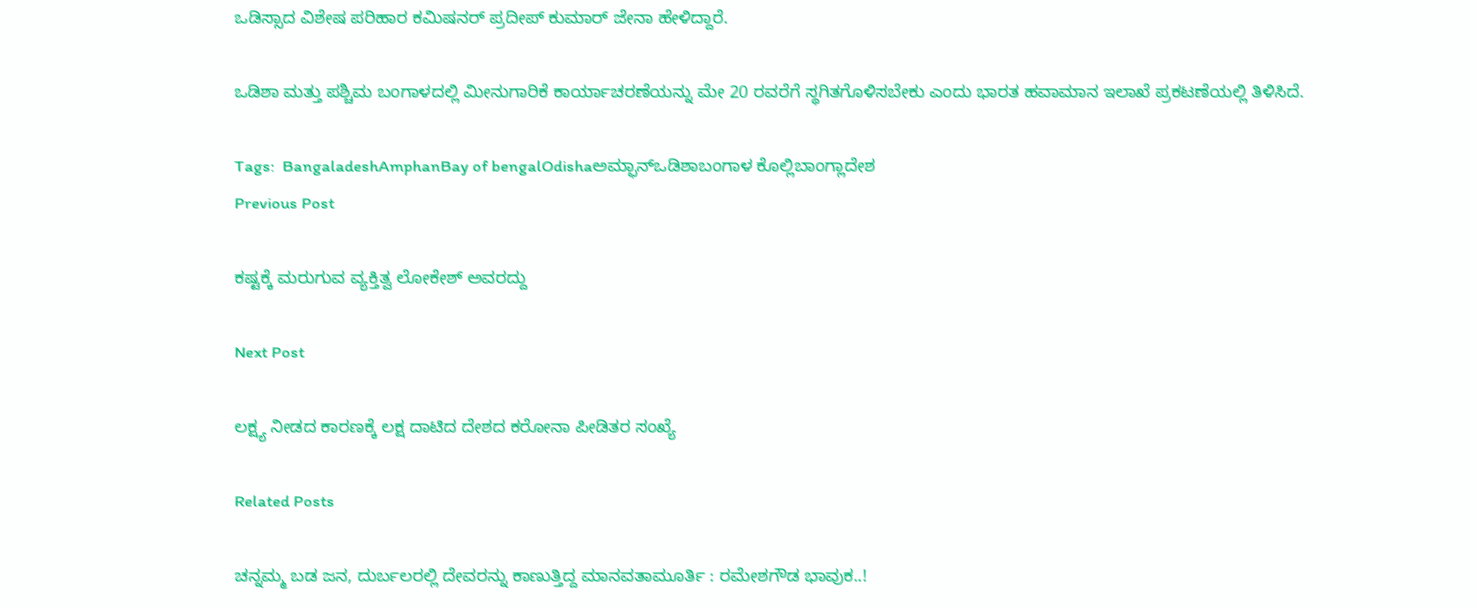ಒಡಿಸ್ಸಾದ ವಿಶೇಷ ಪರಿಹಾರ ಕಮಿಷನರ್ ಪ್ರದೀಪ್ ಕುಮಾರ್ ಜೇನಾ ಹೇಳಿದ್ದಾರೆ.

ಒಡಿಶಾ ಮತ್ತು ಪಶ್ಚಿಮ ಬಂಗಾಳದಲ್ಲಿ ಮೀನುಗಾರಿಕೆ ಕಾರ್ಯಾಚರಣೆಯನ್ನು ಮೇ 20 ರವರೆಗೆ ಸ್ಥಗಿತಗೊಳಿಸಬೇಕು ಎಂದು ಭಾರತ ಹವಾಮಾನ ಇಲಾಖೆ ಪ್ರಕಟಣೆಯಲ್ಲಿ ತಿಳಿಸಿದೆ.

Tags:  BangaladeshAmphanBay of bengalOdishaಅಮ್ಫಾನ್ಒಡಿಶಾಬಂಗಾಳ ಕೊಲ್ಲಿಬಾಂಗ್ಲಾದೇಶ
Previous Post

ಕಷ್ಟಕ್ಕೆ ಮರುಗುವ ವ್ಯಕ್ತಿತ್ವ ಲೋಕೇಶ್‌ ಅವರದ್ದು

Next Post

ಲಕ್ಷ್ಯ ನೀಡದ ಕಾರಣಕ್ಕೆ ಲಕ್ಷ ದಾಟಿದ ದೇಶದ ಕರೋನಾ ಪೀಡಿತರ ಸಂಖ್ಯೆ

Related Posts

ಚನ್ನಮ್ಮ ಬಡ ಜನ, ದುರ್ಬಲರಲ್ಲಿ ದೇವರನ್ನು ಕಾಣುತ್ತಿದ್ದ ಮಾನವತಾಮೂರ್ತಿ : ರಮೇಶಗೌಡ ಭಾವುಕ..!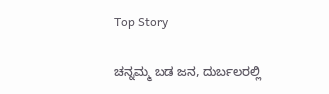Top Story

ಚನ್ನಮ್ಮ ಬಡ ಜನ, ದುರ್ಬಲರಲ್ಲಿ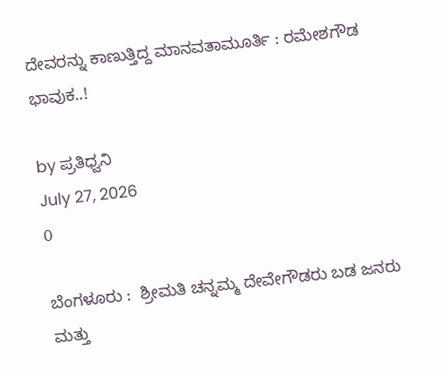ದೇವರನ್ನು ಕಾಣುತ್ತಿದ್ದ ಮಾನವತಾಮೂರ್ತಿ : ರಮೇಶಗೌಡ ಭಾವುಕ..!

by ಪ್ರತಿಧ್ವನಿ
July 27, 2026
0

ಬೆಂಗಳೂರು :  ಶ್ರೀಮತಿ ಚನ್ನಮ್ಮ ದೇವೇಗೌಡರು ಬಡ ಜನರು ಮತ್ತು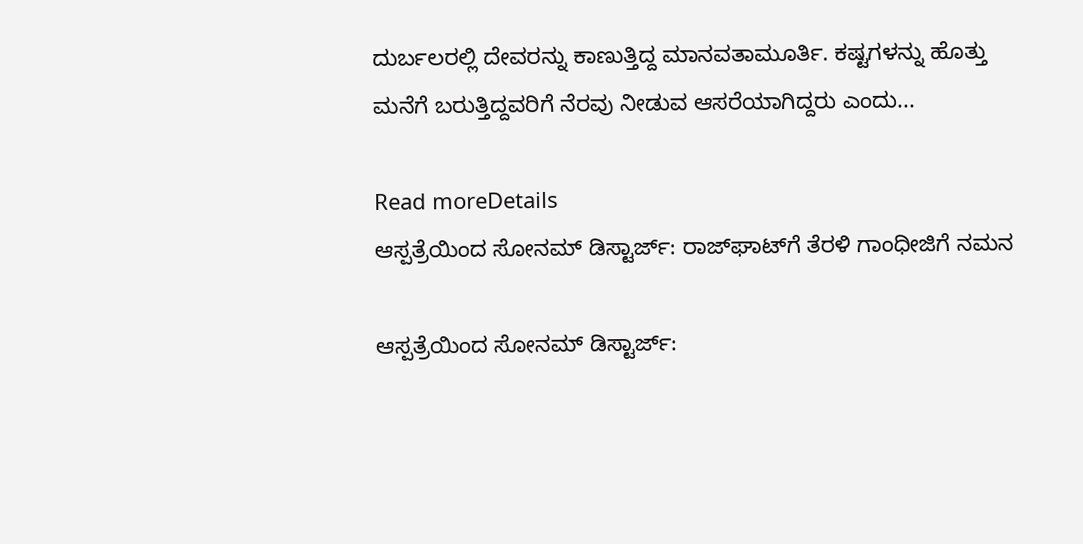ದುರ್ಬಲರಲ್ಲಿ ದೇವರನ್ನು ಕಾಣುತ್ತಿದ್ದ ಮಾನವತಾಮೂರ್ತಿ. ಕಷ್ಟಗಳನ್ನು ಹೊತ್ತು ಮನೆಗೆ ಬರುತ್ತಿದ್ದವರಿಗೆ ನೆರವು ನೀಡುವ ಆಸರೆಯಾಗಿದ್ದರು ಎಂದು...

Read moreDetails
ಆಸ್ಪತ್ರೆಯಿಂದ ಸೋನಮ್ ಡಿಸ್ಟಾರ್ಜ್‌‌: ರಾಜ್‌ಘಾಟ್‌ಗೆ ತೆರಳಿ ಗಾಂಧೀಜಿಗೆ ನಮನ

ಆಸ್ಪತ್ರೆಯಿಂದ ಸೋನಮ್ ಡಿಸ್ಟಾರ್ಜ್‌‌: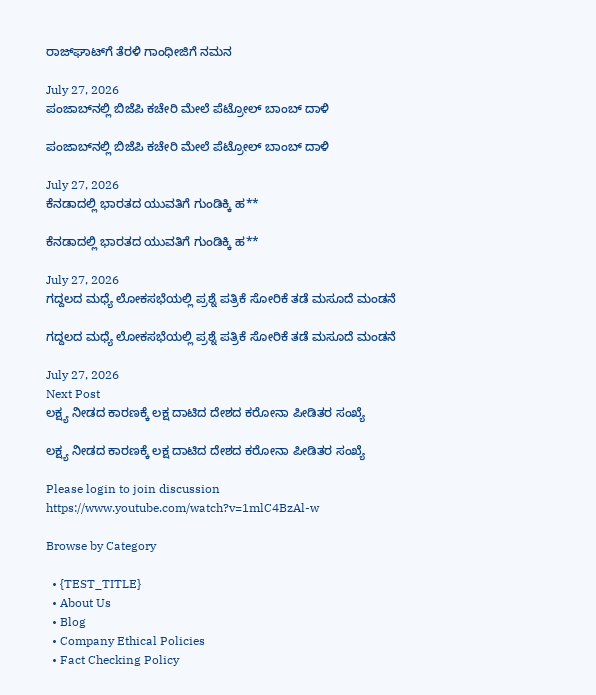ರಾಜ್‌ಘಾಟ್‌ಗೆ ತೆರಳಿ ಗಾಂಧೀಜಿಗೆ ನಮನ

July 27, 2026
ಪಂಜಾಬ್‌ನಲ್ಲಿ ಬಿಜೆಪಿ ಕಚೇರಿ ಮೇಲೆ ಪೆಟ್ರೋಲ್ ಬಾಂಬ್ ದಾಳಿ

ಪಂಜಾಬ್‌ನಲ್ಲಿ ಬಿಜೆಪಿ ಕಚೇರಿ ಮೇಲೆ ಪೆಟ್ರೋಲ್ ಬಾಂಬ್ ದಾಳಿ

July 27, 2026
ಕೆನಡಾದಲ್ಲಿ ಭಾರತದ ಯುವತಿಗೆ ಗುಂಡಿಕ್ಕಿ ಹ**

ಕೆನಡಾದಲ್ಲಿ ಭಾರತದ ಯುವತಿಗೆ ಗುಂಡಿಕ್ಕಿ ಹ**

July 27, 2026
ಗದ್ದಲದ ಮಧ್ಯೆ ಲೋಕಸಭೆಯಲ್ಲಿ ಪ್ರಶ್ನೆ ಪತ್ರಿಕೆ ಸೋರಿಕೆ ತಡೆ ಮಸೂದೆ ಮಂಡನೆ

ಗದ್ದಲದ ಮಧ್ಯೆ ಲೋಕಸಭೆಯಲ್ಲಿ ಪ್ರಶ್ನೆ ಪತ್ರಿಕೆ ಸೋರಿಕೆ ತಡೆ ಮಸೂದೆ ಮಂಡನೆ

July 27, 2026
Next Post
ಲಕ್ಷ್ಯ ನೀಡದ ಕಾರಣಕ್ಕೆ ಲಕ್ಷ ದಾಟಿದ ದೇಶದ ಕರೋನಾ ಪೀಡಿತರ ಸಂಖ್ಯೆ

ಲಕ್ಷ್ಯ ನೀಡದ ಕಾರಣಕ್ಕೆ ಲಕ್ಷ ದಾಟಿದ ದೇಶದ ಕರೋನಾ ಪೀಡಿತರ ಸಂಖ್ಯೆ

Please login to join discussion
https://www.youtube.com/watch?v=1mlC4BzAl-w

Browse by Category

  • {TEST_TITLE}
  • About Us
  • Blog
  • Company Ethical Policies
  • Fact Checking Policy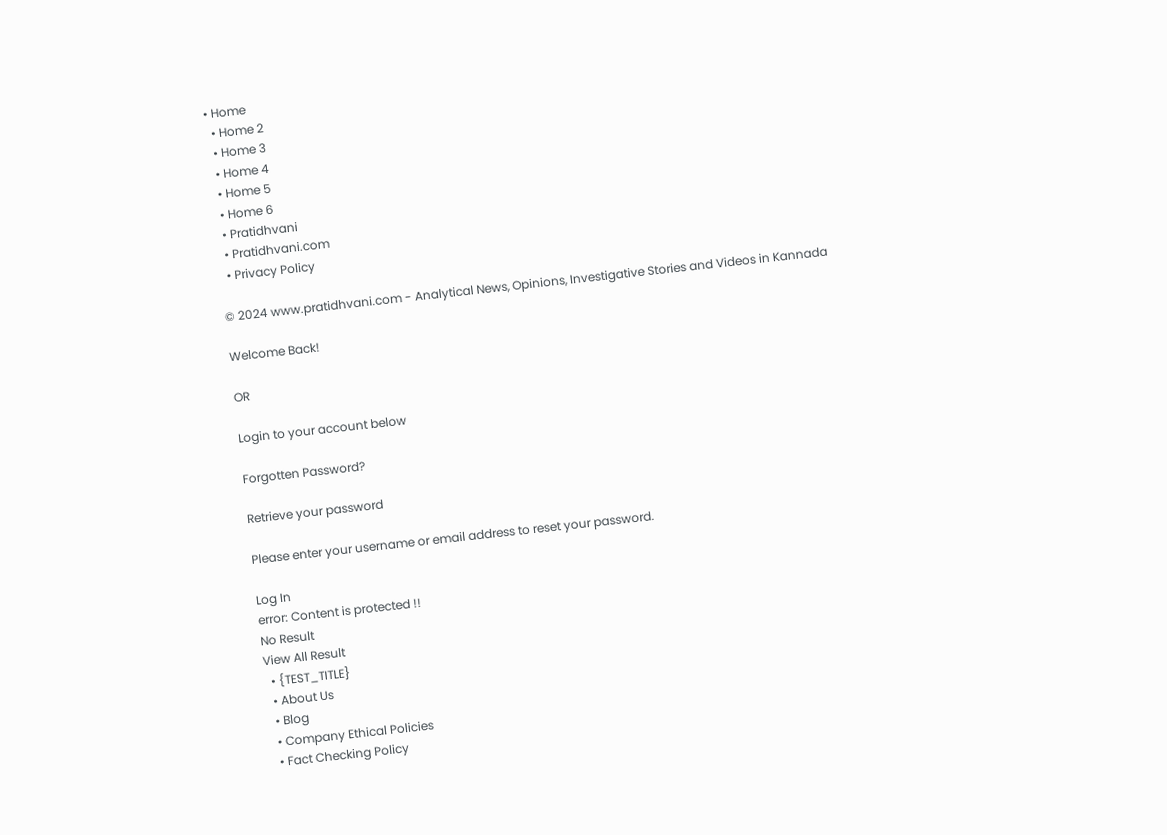• Home
  • Home 2
  • Home 3
  • Home 4
  • Home 5
  • Home 6
  • Pratidhvani
  • Pratidhvani.com
  • Privacy Policy

© 2024 www.pratidhvani.com - Analytical News, Opinions, Investigative Stories and Videos in Kannada

Welcome Back!

OR

Login to your account below

Forgotten Password?

Retrieve your password

Please enter your username or email address to reset your password.

Log In
error: Content is protected !!
No Result
View All Result
  • {TEST_TITLE}
  • About Us
  • Blog
  • Company Ethical Policies
  • Fact Checking Policy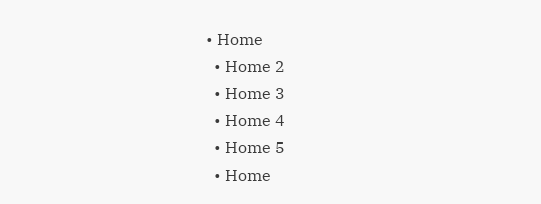• Home
  • Home 2
  • Home 3
  • Home 4
  • Home 5
  • Home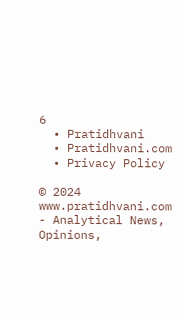6
  • Pratidhvani
  • Pratidhvani.com
  • Privacy Policy

© 2024 www.pratidhvani.com - Analytical News, Opinions,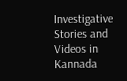Investigative Stories and Videos in Kannada